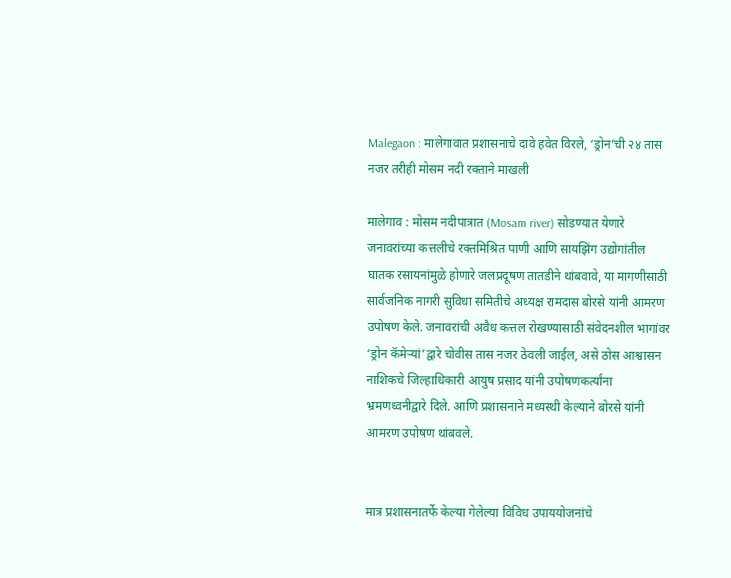Malegaon : मालेगावात प्रशासनाचे दावे हवेत विरले, ‘ड्रोन’ची २४ तास नजर तरीही मोसम नदी रक्ताने माखली

मालेगाव : मोसम नदीपात्रात (Mosam river) सोडण्यात येणारे जनावरांच्या कत्तलीचे रक्तमिश्रित पाणी आणि सायझिंग उद्योगांतील घातक रसायनांमुळे होणारे जलप्रदूषण तातडीने थांबवावे, या मागणीसाठी सार्वजनिक नागरी सुविधा समितीचे अध्यक्ष रामदास बोरसे यांनी आमरण उपोषण केले. जनावरांची अवैध कत्तल रोखण्यासाठी संवेदनशील भागांवर ‘ड्रोन कॅमेऱ्यां’द्वारे चोवीस तास नजर ठेवली जाईल, असे ठोस आश्वासन नाशिकचे जिल्हाधिकारी आयुष प्रसाद यांनी उपोषणकर्त्यांना भ्रमणध्वनीद्वारे दिले. आणि प्रशासनाने मध्यस्थी केल्याने बोरसे यांनी आमरण उपोषण थांबवले.


मात्र प्रशासनातर्फे केल्या गेलेल्या विविध उपाययोजनांचे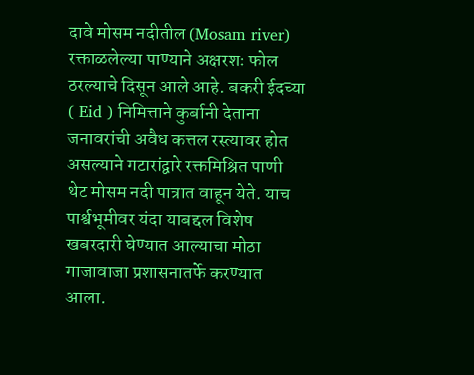दावे मोसम नदीतील (Mosam river) रक्ताळलेल्या पाण्याने अक्षरशः फोल ठरल्याचे दिसून आले आहे. बकरी ईदच्या ( Eid ) निमित्ताने कुर्बानी देताना जनावरांची अवैध कत्तल रस्त्यावर होत असल्याने गटारांद्वारे रक्तमिश्रित पाणी थेट मोसम नदी पात्रात वाहून येते. याच पार्श्वभूमीवर यंदा याबद्दल विशेष खबरदारी घेण्यात आल्याचा मोठा गाजावाजा प्रशासनातर्फे करण्यात आला.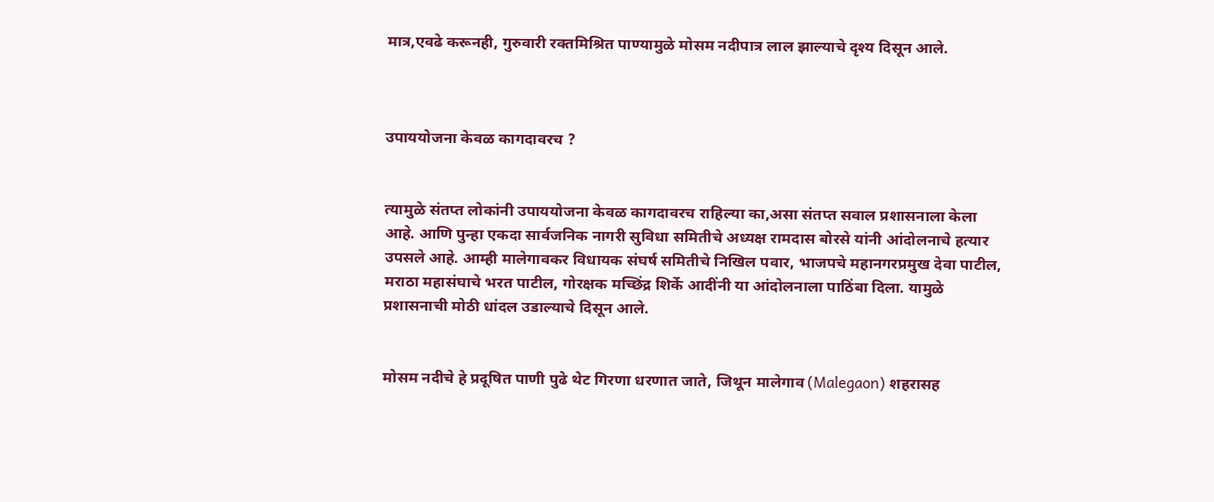मात्र,एवढे करूनही, गुरुवारी रक्तमिश्रित पाण्यामुळे मोसम नदीपात्र लाल झाल्याचे दृश्य दिसून आले.



उपाययोजना केवळ कागदावरच ?


त्यामुळे संतप्त लोकांनी उपाययोजना केवळ कागदावरच राहिल्या का,असा संतप्त सवाल प्रशासनाला केला आहे. आणि पुन्हा एकदा सार्वजनिक नागरी सुविधा समितीचे अध्यक्ष रामदास बोरसे यांनी आंदोलनाचे हत्यार उपसले आहे. आम्ही मालेगावकर विधायक संघर्ष समितीचे निखिल पवार, भाजपचे महानगरप्रमुख देवा पाटील, मराठा महासंघाचे भरत पाटील, गोरक्षक मच्छिंद्र शिर्के आदींनी या आंदोलनाला पाठिंबा दिला. यामुळे प्रशासनाची मोठी धांदल उडाल्याचे दिसून आले.


मोसम नदीचे हे प्रदूषित पाणी पुढे थेट गिरणा धरणात जाते, जिथून मालेगाव (Malegaon) शहरासह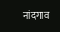नांदगाव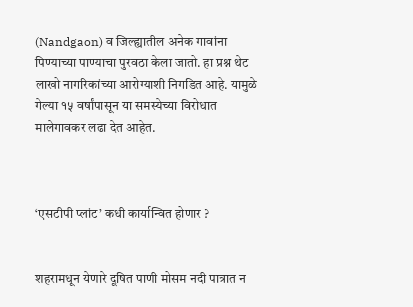(Nandgaon) व जिल्ह्यातील अनेक गावांना पिण्याच्या पाण्याचा पुरवठा केला जातो. हा प्रश्न थेट लाखो नागरिकांच्या आरोग्याशी निगडित आहे. यामुळे गेल्या १५ वर्षांपासून या समस्येच्या विरोधात मालेगावकर लढा देत आहेत.



‘एसटीपी प्लांट’ कधी कार्यान्वित होणार ?


शहरामधून येणारे दूषित पाणी मोसम नदी पात्रात न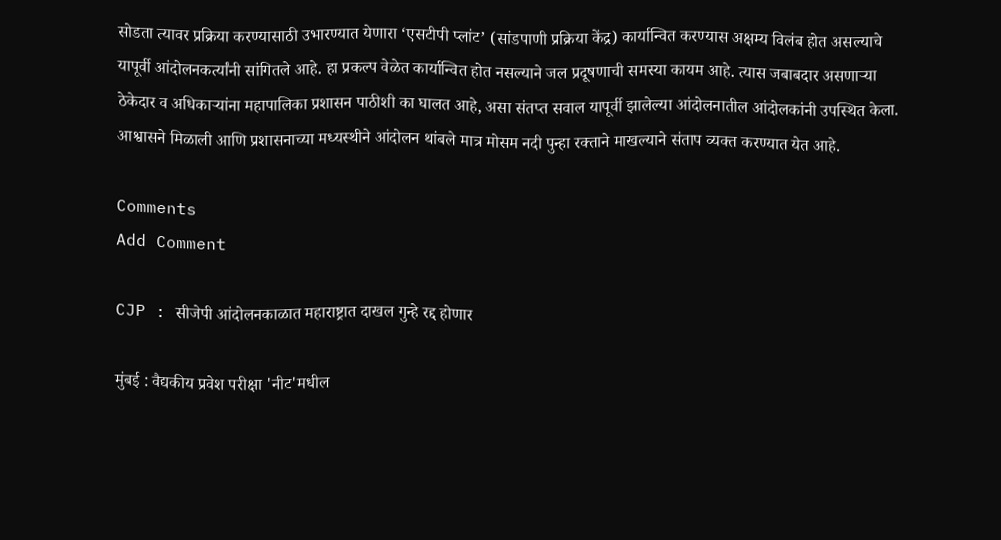सोडता त्यावर प्रक्रिया करण्यासाठी उभारण्यात येणारा ‘एसटीपी प्लांट’ (सांडपाणी प्रक्रिया केंद्र) कार्यान्वित करण्यास अक्षम्य विलंब होत असल्याचे यापूर्वी आंदोलनकर्त्यांनी सांगितले आहे. हा प्रकल्प वेळेत कार्यान्वित होत नसल्याने जल प्रदूषणाची समस्या कायम आहे. त्यास जबाबदार असणाऱ्या ठेकेदार व अधिकाऱ्यांना महापालिका प्रशासन पाठीशी का घालत आहे, असा संतप्त सवाल यापूर्वी झालेल्या आंदोलनातील आंदोलकांनी उपस्थित केला. आश्वासने मिळाली आणि प्रशासनाच्या मध्यस्थीने आंदोलन थांबले मात्र मोसम नदी पुन्हा रक्ताने माखल्याने संताप व्यक्त करण्यात येत आहे.

Comments
Add Comment

CJP : सीजेपी आंदोलनकाळात महाराष्ट्रात दाखल गुन्हे रद्द होणार

मुंबई : वैद्यकीय प्रवेश परीक्षा 'नीट'मधील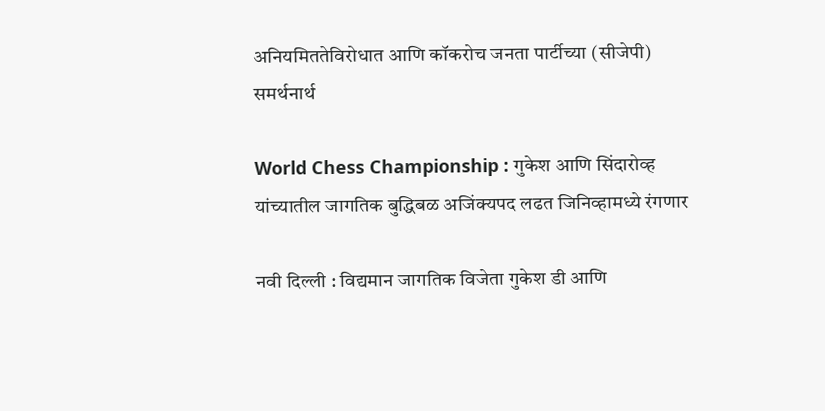अनियमिततेविरोधात आणि कॉकरोच जनता पार्टीच्या (सीजेपी) समर्थनार्थ

World Chess Championship : गुकेश आणि सिंदारोव्ह यांच्यातील जागतिक बुद्धिबळ अजिंक्यपद लढत जिनिव्हामध्ये रंगणार

नवी दिल्ली : विद्यमान जागतिक विजेता गुकेश डी आणि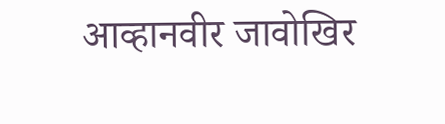आव्हानवीर जावोखिर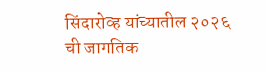सिंदारोव्ह यांच्यातील २०२६ ची जागतिक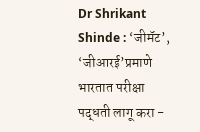Dr Shrikant Shinde : ‘जीमॅट’, ‘जीआरई’प्रमाणे भारतात परीक्षा पद्धती लागू करा -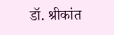डॉ. श्रीकांत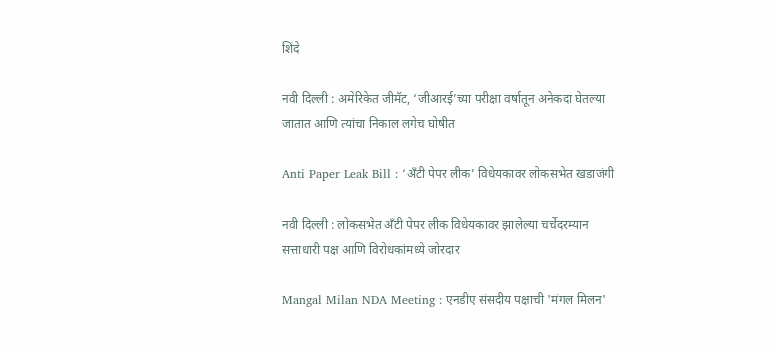शिंदे

नवी दिल्ली : अमेरिकेत जीमॅट, ‘जीआरई’च्या परीक्षा वर्षातून अनेकदा घेतल्या जातात आणि त्यांचा निकाल लगेच घोषीत

Anti Paper Leak Bill : ‘अँटी पेपर लीक’ विधेयकावर लोकसभेत खडाजंगी

नवी दिल्ली : लोकसभेत अँटी पेपर लीक विधेयकावर झालेल्या चर्चेदरम्यान सत्ताधारी पक्ष आणि विरोधकांमध्ये जोरदार

Mangal Milan NDA Meeting : एनडीए संसदीय पक्षाची 'मंगल मिलन'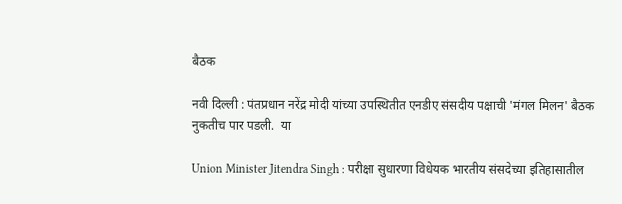बैठक

नवी दिल्ली : पंतप्रधान नरेंद्र मोदी यांच्या उपस्थितीत एनडीए संसदीय पक्षाची 'मंगल मिलन' बैठक नुकतीच पार पडली.  या

Union Minister Jitendra Singh : परीक्षा सुधारणा विधेयक भारतीय संसदेच्या इतिहासातील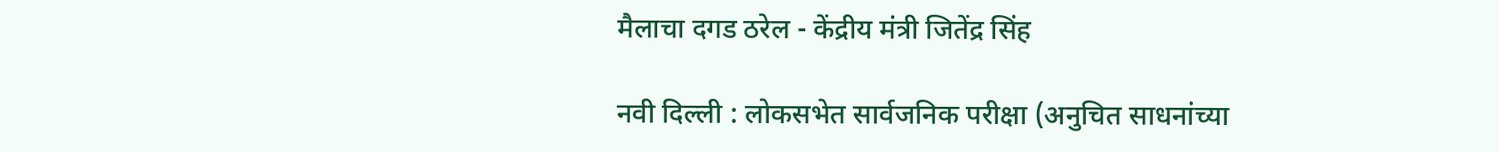मैलाचा दगड ठरेल - केंद्रीय मंत्री जितेंद्र सिंह

नवी दिल्ली : लोकसभेत सार्वजनिक परीक्षा (अनुचित साधनांच्या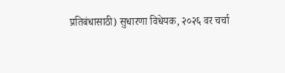प्रतिबंधासाठी) सुधारणा विधेयक, २०२६ वर चर्चा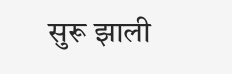सुरू झाली